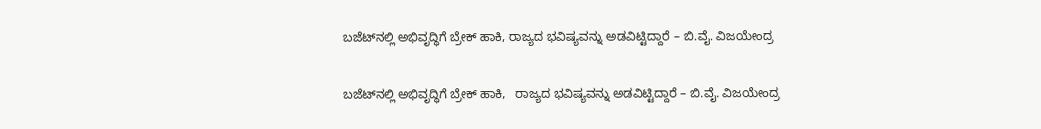ಬಜೆಟ್‌ನಲ್ಲಿ ಅಭಿವೃದ್ಧಿಗೆ ಬ್ರೇಕ್ ಹಾಕಿ, ರಾಜ್ಯದ ಭವಿಷ್ಯವನ್ನು ಅಡವಿಟ್ಟಿದ್ದಾರೆ – ಬಿ.ವೈ. ವಿಜಯೇಂದ್ರ

ಬಜೆಟ್‌ನಲ್ಲಿ ಅಭಿವೃದ್ಧಿಗೆ ಬ್ರೇಕ್ ಹಾಕಿ,   ರಾಜ್ಯದ ಭವಿಷ್ಯವನ್ನು ಅಡವಿಟ್ಟಿದ್ದಾರೆ – ಬಿ.ವೈ. ವಿಜಯೇಂದ್ರ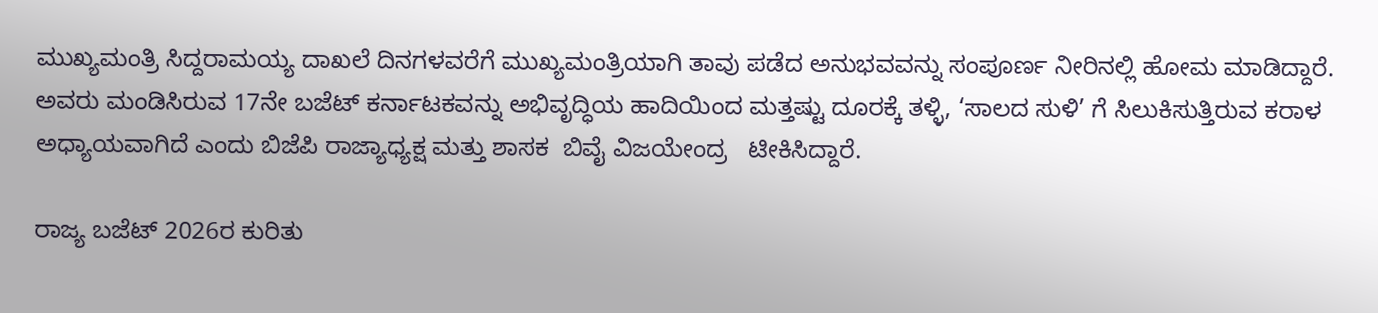ಮುಖ್ಯಮಂತ್ರಿ ಸಿದ್ದರಾಮಯ್ಯ ದಾಖಲೆ ದಿನಗಳವರೆಗೆ ಮುಖ್ಯಮಂತ್ರಿಯಾಗಿ ತಾವು ಪಡೆದ ಅನುಭವವನ್ನು ಸಂಪೂರ್ಣ ನೀರಿನಲ್ಲಿ ಹೋಮ ಮಾಡಿದ್ದಾರೆ. ಅವರು ಮಂಡಿಸಿರುವ 17ನೇ ಬಜೆಟ್ ಕರ್ನಾಟಕವನ್ನು ಅಭಿವೃದ್ಧಿಯ ಹಾದಿಯಿಂದ ಮತ್ತಷ್ಟು ದೂರಕ್ಕೆ ತಳ್ಳಿ, ‘ಸಾಲದ ಸುಳಿ’ ಗೆ ಸಿಲುಕಿಸುತ್ತಿರುವ ಕರಾಳ ಅಧ್ಯಾಯವಾಗಿದೆ ಎಂದು ಬಿಜೆಪಿ ರಾಜ್ಯಾಧ್ಯಕ್ಷ ಮತ್ತು ಶಾಸಕ  ಬಿವೈ ವಿಜಯೇಂದ್ರ   ಟೀಕಿಸಿದ್ದಾರೆ.

ರಾಜ್ಯ ಬಜೆಟ್‌ 2026ರ ಕುರಿತು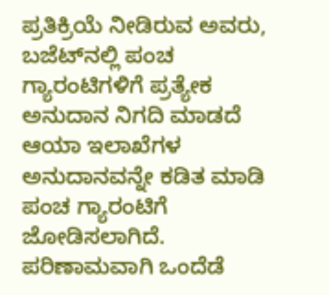ಪ್ರತಿಕ್ರಿಯೆ ನೀಡಿರುವ ಅವರು, ಬಜೆಟ್‌ನಲ್ಲಿ ಪಂಚ ಗ್ಯಾರಂಟಿಗಳಿಗೆ ಪ್ರತ್ಯೇಕ ಅನುದಾನ ನಿಗದಿ ಮಾಡದೆ ಆಯಾ ಇಲಾಖೆಗಳ ಅನುದಾನವನ್ನೇ ಕಡಿತ ಮಾಡಿ ಪಂಚ ಗ್ಯಾರಂಟಿಗೆ ಜೋಡಿಸಲಾಗಿದೆ. ಪರಿಣಾಮವಾಗಿ ಒಂದೆಡೆ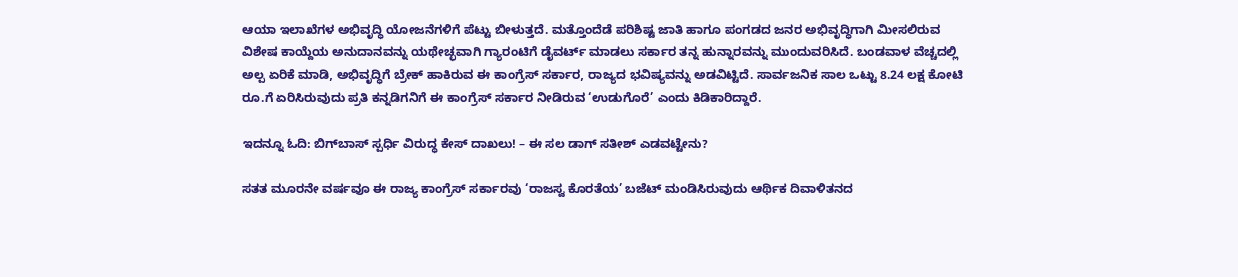ಆಯಾ ಇಲಾಖೆಗಳ ಅಭಿವೃದ್ಧಿ ಯೋಜನೆಗಳಿಗೆ ಪೆಟ್ಟು ಬೀಳುತ್ತದೆ. ಮತ್ತೊಂದೆಡೆ ಪರಿಶಿಷ್ಟ ಜಾತಿ ಹಾಗೂ ಪಂಗಡದ ಜನರ ಅಭಿವೃದ್ಧಿಗಾಗಿ ಮೀಸಲಿರುವ ವಿಶೇಷ ಕಾಯ್ದೆಯ ಅನುದಾನವನ್ನು ಯಥೇಚ್ಛವಾಗಿ ಗ್ಯಾರಂಟಿಗೆ ಡೈವರ್ಟ್ ಮಾಡಲು ಸರ್ಕಾರ ತನ್ನ ಹುನ್ನಾರವನ್ನು ಮುಂದುವರಿಸಿದೆ. ಬಂಡವಾಳ ವೆಚ್ಚದಲ್ಲಿ ಅಲ್ಪ ಏರಿಕೆ ಮಾಡಿ, ಅಭಿವೃದ್ಧಿಗೆ ಬ್ರೇಕ್ ಹಾಕಿರುವ ಈ ಕಾಂಗ್ರೆಸ್ ಸರ್ಕಾರ, ರಾಜ್ಯದ ಭವಿಷ್ಯವನ್ನು ಅಡವಿಟ್ಟಿದೆ. ಸಾರ್ವಜನಿಕ ಸಾಲ ಒಟ್ಟು 8.24 ಲಕ್ಷ ಕೋಟಿ ರೂ.ಗೆ ಏರಿಸಿರುವುದು ಪ್ರತಿ ಕನ್ನಡಿಗನಿಗೆ ಈ ಕಾಂಗ್ರೆಸ್ ಸರ್ಕಾರ ನೀಡಿರುವ ‘ಉಡುಗೊರೆ’ ಎಂದು ಕಿಡಿಕಾರಿದ್ದಾರೆ.

ಇದನ್ನೂ ಓದಿ: ಬಿಗ್‌ಬಾಸ್ ಸ್ಪರ್ಧಿ ವಿರುದ್ಧ ಕೇಸ್ ದಾಖಲು! – ಈ ಸಲ ಡಾಗ್‌ ಸತೀಶ್‌ ಎಡವಟ್ಟೇನು?

ಸತತ ಮೂರನೇ ವರ್ಷವೂ ಈ ರಾಜ್ಯ ಕಾಂಗ್ರೆಸ್‌ ಸರ್ಕಾರವು ‘ರಾಜಸ್ವ ಕೊರತೆಯ’ ಬಜೆಟ್ ಮಂಡಿಸಿರುವುದು ಆರ್ಥಿಕ ದಿವಾಳಿತನದ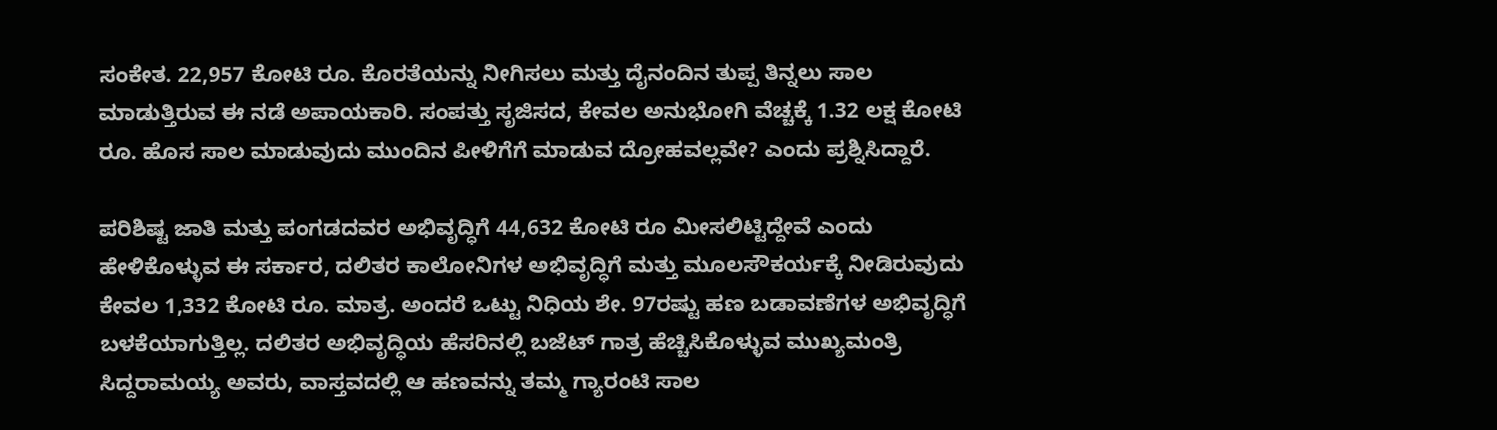ಸಂಕೇತ. 22,957 ಕೋಟಿ ರೂ. ಕೊರತೆಯನ್ನು ನೀಗಿಸಲು ಮತ್ತು ದೈನಂದಿನ ತುಪ್ಪ ತಿನ್ನಲು ಸಾಲ ಮಾಡುತ್ತಿರುವ ಈ ನಡೆ ಅಪಾಯಕಾರಿ. ಸಂಪತ್ತು ಸೃಜಿಸದ, ಕೇವಲ ಅನುಭೋಗಿ ವೆಚ್ಚಕ್ಕೆ 1.32 ಲಕ್ಷ ಕೋಟಿ ರೂ. ಹೊಸ ಸಾಲ ಮಾಡುವುದು ಮುಂದಿನ ಪೀಳಿಗೆಗೆ ಮಾಡುವ ದ್ರೋಹವಲ್ಲವೇ? ಎಂದು ಪ್ರಶ್ನಿಸಿದ್ದಾರೆ.

ಪರಿಶಿಷ್ಟ ಜಾತಿ ಮತ್ತು ಪಂಗಡದವರ ಅಭಿವೃದ್ಧಿಗೆ 44,632 ಕೋಟಿ ರೂ ಮೀಸಲಿಟ್ಟಿದ್ದೇವೆ ಎಂದು ಹೇಳಿಕೊಳ್ಳುವ ಈ ಸರ್ಕಾರ, ದಲಿತರ ಕಾಲೋನಿಗಳ ಅಭಿವೃದ್ಧಿಗೆ ಮತ್ತು ಮೂಲಸೌಕರ್ಯಕ್ಕೆ ನೀಡಿರುವುದು ಕೇವಲ 1,332 ಕೋಟಿ ರೂ. ಮಾತ್ರ. ಅಂದರೆ ಒಟ್ಟು ನಿಧಿಯ ಶೇ. 97ರಷ್ಟು ಹಣ ಬಡಾವಣೆಗಳ ಅಭಿವೃದ್ಧಿಗೆ ಬಳಕೆಯಾಗುತ್ತಿಲ್ಲ. ದಲಿತರ ಅಭಿವೃದ್ಧಿಯ ಹೆಸರಿನಲ್ಲಿ ಬಜೆಟ್ ಗಾತ್ರ ಹೆಚ್ಚಿಸಿಕೊಳ್ಳುವ ಮುಖ್ಯಮಂತ್ರಿ ಸಿದ್ದರಾಮಯ್ಯ ಅವರು, ವಾಸ್ತವದಲ್ಲಿ ಆ ಹಣವನ್ನು ತಮ್ಮ ಗ್ಯಾರಂಟಿ ಸಾಲ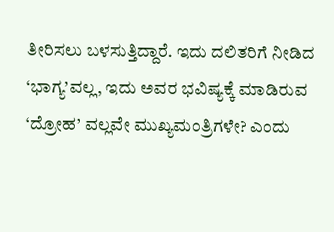ತೀರಿಸಲು ಬಳಸುತ್ತಿದ್ದಾರೆ. ಇದು ದಲಿತರಿಗೆ ನೀಡಿದ ‘ಭಾಗ್ಯ’ವಲ್ಲ, ಇದು ಅವರ ಭವಿಷ್ಯಕ್ಕೆ ಮಾಡಿರುವ ‘ದ್ರೋಹ’ ವಲ್ಲವೇ ಮುಖ್ಯಮಂತ್ರಿಗಳೇ? ಎಂದು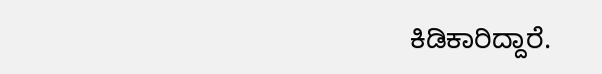ಕಿಡಿಕಾರಿದ್ದಾರೆ.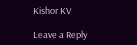Kishor KV

Leave a Reply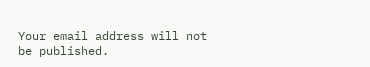Your email address will not be published.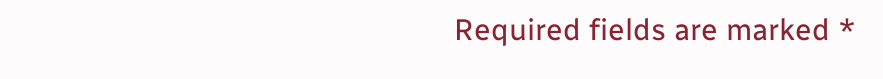Required fields are marked *